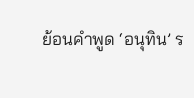ย้อนคำพูด ‘อนุทิน’ ร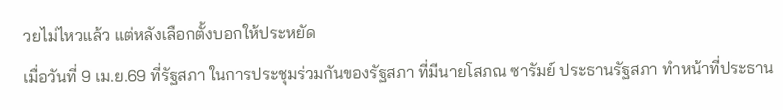วยไม่ไหวแล้ว แต่หลังเลือกตั้งบอกให้ประหยัด
เมื่อวันที่ 9 เม.ย.69 ที่รัฐสภา ในการประชุมร่วมกันของรัฐสภา ที่มีนายโสภณ ซารัมย์ ประธานรัฐสภา ทำหน้าที่ประธาน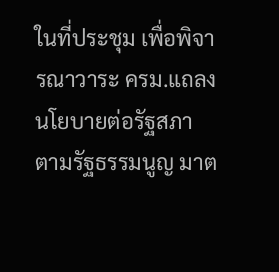ในที่ประชุม เพื่อพิจารณาวาระ ครม.แถลงนโยบายต่อรัฐสภา ตามรัฐธรรมนูญ มาต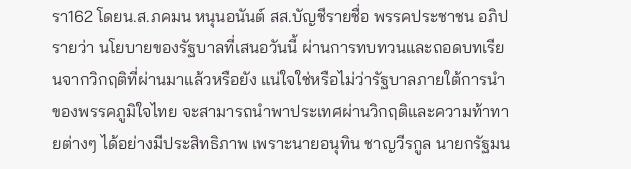รา162 โดยน.ส.ภคมน หนุนอนันต์ สส.บัญชีรายชื่อ พรรคประชาชน อภิปรายว่า นโยบายของรัฐบาลที่เสนอวันนี้ ผ่านการทบทวนและถอดบทเรียนจากวิกฤติที่ผ่านมาแล้วหรือยัง แน่ใจใช่หรือไม่ว่ารัฐบาลภายใต้การนำของพรรคภูมิใจไทย จะสามารถนำพาประเทศผ่านวิกฤติและความท้าทายต่างๆ ได้อย่างมีประสิทธิภาพ เพราะนายอนุทิน ชาญวีรกูล นายกรัฐมน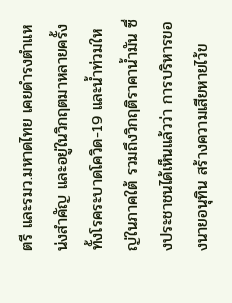ตรี และรมว.มหาดไทย เคยดำรงตำแหน่งสำคัญ และอยู่ในวิกฤตมาหลายครั้ง ทั้งโรคระบาดโควิด-19 และน้ำท่วมใหญ่ในภาคใต้ รวมถึงวิกฤติราคาน้ำมัน ซึ่งประชาชนได้เห็นแล้วว่า การบริหารของนายอนุทิน สร้างความเสียหายไว้ข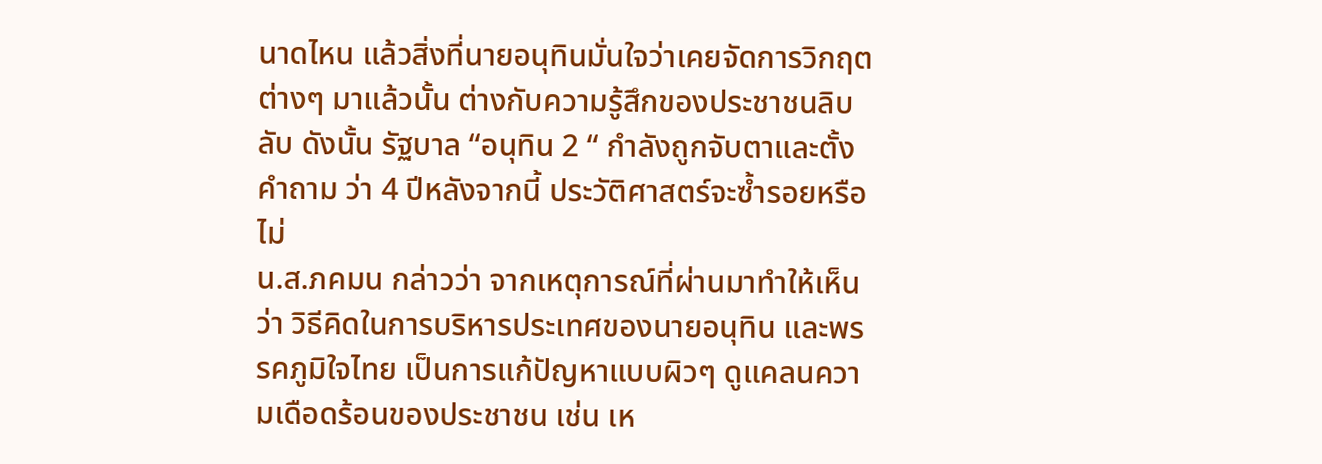นาดไหน แล้วสิ่งที่นายอนุทินมั่นใจว่าเคยจัดการวิกฤตต่างๆ มาแล้วนั้น ต่างกับความรู้สึกของประชาชนลิบลับ ดังนั้น รัฐบาล “อนุทิน 2 “ กำลังถูกจับตาและตั้งคำถาม ว่า 4 ปีหลังจากนี้ ประวัติศาสตร์จะซ้ำรอยหรือไม่
น.ส.ภคมน กล่าวว่า จากเหตุการณ์ที่ผ่านมาทำให้เห็นว่า วิธีคิดในการบริหารประเทศของนายอนุทิน และพรรคภูมิใจไทย เป็นการแก้ปัญหาแบบผิวๆ ดูแคลนความเดือดร้อนของประชาชน เช่น เห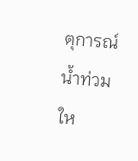ตุการณ์น้ำท่วมให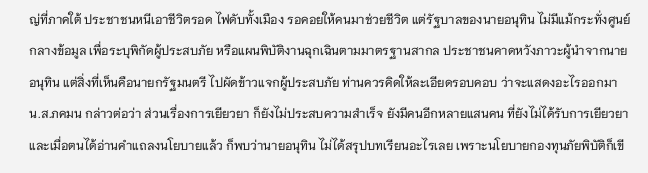ญ่ที่ภาคใต้ ประชาชนหนีเอาชีวิตรอด ไฟดับทั้งเมือง รอคอยให้คนมาช่วยชีวิต แต่รัฐบาลของนายอนุทิน ไม่มีแม้กระทั่งศูนย์กลางข้อมูล เพื่อระบุพิกัดผู้ประสบภัย หรือแผนพิบัติงานฉุกเฉินตามมาตรฐานสากล ประชาชนคาดหวังภาวะผู้นำจากนายอนุทิน แต่สิ่งที่เห็นคือนายกรัฐมนตรี ไปผัดข้าวแจกผู้ประสบภัย ท่านควรคิดให้ละเอียดรอบคอบ ว่าจะแสดงอะไรออกมา
น.ส.ภคมน กล่าวต่อว่า ส่วนเรื่องการเยียวยา ก็ยังไม่ประสบความสำเร็จ ยังมีคนอีกหลายแสนคน ที่ยังไม่ได้รับการเยียวยา และเมื่อตนได้อ่านคำแถลงนโยบายแล้ว ก็พบว่านายอนุทิน ไม่ได้สรุปบทเรียนอะไรเลย เพราะนโยบายกองทุนภัยพิบัติก็เขี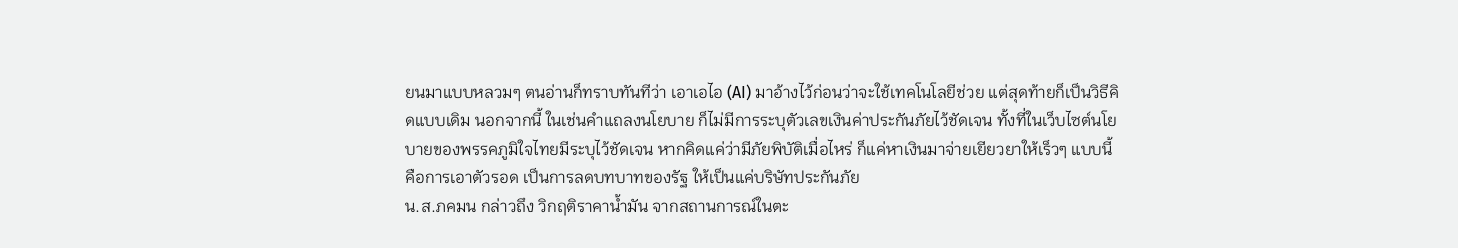ยนมาแบบหลวมๆ ตนอ่านก็ทราบทันทีว่า เอาเอไอ (AI) มาอ้างไว้ก่อนว่าจะใช้เทคโนโลยีช่วย แต่สุดท้ายก็เป็นวิธีคิดแบบเดิม นอกจากนี้ ในเช่นคำแถลงนโยบาย ก็ไม่มีการระบุตัวเลขเงินค่าประกันภัยไว้ชัดเจน ทั้งที่ในเว็บไซต์นโยบายของพรรคภูมิใจไทยมีระบุไว้ชัดเจน หากคิดแค่ว่ามีภัยพิบัติเมื่อไหร่ ก็แค่หาเงินมาจ่ายเยียวยาให้เร็วๆ แบบนี้คือการเอาตัวรอด เป็นการลดบทบาทของรัฐ ให้เป็นแค่บริษัทประกันภัย
น.ส.ภคมน กล่าวถึง วิกฤติราคาน้ำมัน จากสถานการณ์ในตะ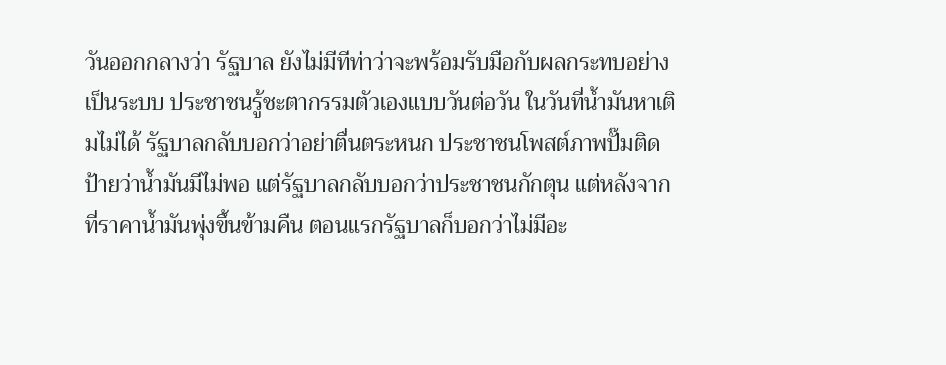วันออกกลางว่า รัฐบาล ยังไม่มีทีท่าว่าจะพร้อมรับมือกับผลกระทบอย่างเป็นระบบ ประชาชนรู้ชะตากรรมตัวเองแบบวันต่อวัน ในวันที่น้ำมันหาเติมไม่ได้ รัฐบาลกลับบอกว่าอย่าตื่นตระหนก ประชาชนโพสต์ภาพปั๊มติดป้ายว่าน้ำมันมีไม่พอ แต่รัฐบาลกลับบอกว่าประชาชนกักตุน แต่หลังจากที่ราคาน้ำมันพุ่งขึ้นข้ามคืน ตอนแรกรัฐบาลก็บอกว่าไม่มีอะ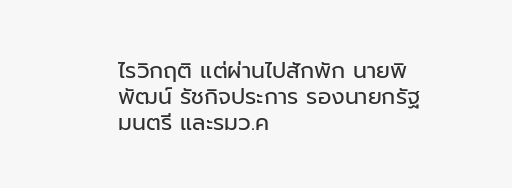ไรวิกฤติ แต่ผ่านไปสักพัก นายพิพัฒน์ รัชกิจประการ รองนายกรัฐมนตรี และรมว.ค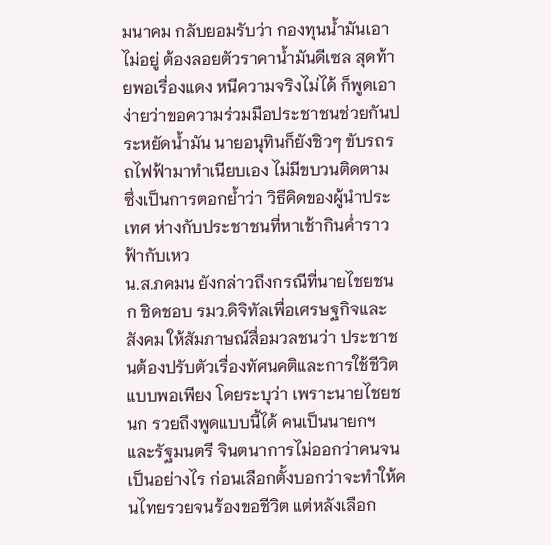มนาคม กลับยอมรับว่า กองทุนน้ำมันเอาไม่อยู่ ต้องลอยตัวราคาน้ำมันดีเซล สุดท้ายพอเรื่องแดง หนีความจริงไม่ได้ ก็พูดเอาง่ายว่าขอความร่วมมือประชาชนช่วยกันประหยัดน้ำมัน นายอนุทินก็ยังชิวๆ ขับรถรถไฟฟ้ามาทำเนียบเอง ไม่มีขบวนติดตาม ซึ่งเป็นการตอกย้ำว่า วิธีคิดของผู้นําประเทศ ห่างกับประชาชนที่หาเช้ากินคํ่าราวฟ้ากับเหว
น.ส.ภคมน ยังกล่าวถึงกรณีที่นายไชยชนก ชิดชอบ รมว.ดิจิทัลเพื่อเศรษฐกิจและสังคม ให้สัมภาษณ์สื่อมวลชนว่า ประชาชนต้องปรับตัวเรื่องทัศนคติและการใช้ชีวิตแบบพอเพียง โดยระบุว่า เพราะนายไชยชนก รวยถึงพูดแบบนี้ได้ คนเป็นนายกฯ และรัฐมนตรี จินตนาการไม่ออกว่าคนจนเป็นอย่างไร ก่อนเลือกตั้งบอกว่าจะทำให้คนไทยรวยจนร้องขอชีวิต แต่หลังเลือก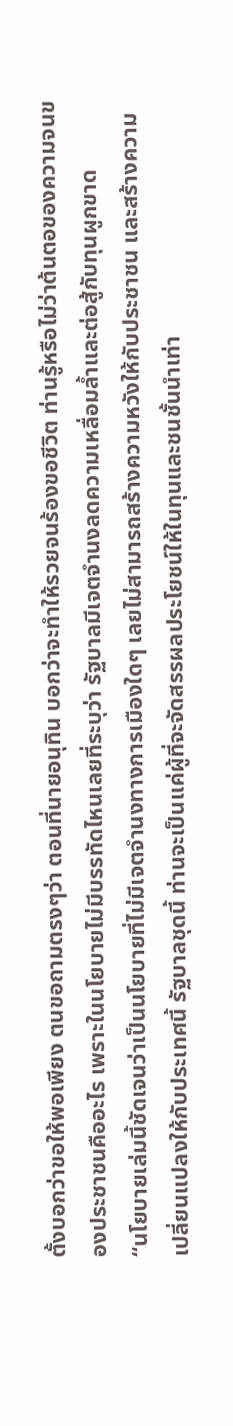ตั้งบอกว่าขอให้พอเพียง ตนขอถามตรงๆว่า ตอนที่นายอนุทิน บอกว่าจะทำให้รวยจนร้องขอชีวิต ท่านรู้หรือไม่ว่าต้นตอของความจนของประชาชนคืออะไร เพราะในนโยบายไม่มีบรรทัดไหนเลยที่ระบุว่า รัฐบาลมีเจตจำนงลดความเหลื่อมล้ำและต่อสู้กับทุนผูกขาด
“นโยบายเล่มนี้ชัดเจนว่าเป็นนโยบายที่ไม่มีเจตจำนงทางการเมืองใดๆ เลยไม่สามารถสร้างความหวังให้กับประชาชน และสร้างความเปลี่ยนแปลงให้กับประเทศนี้ รัฐบาลชุดนี้ ท่านจะเป็นแค่ผู้ที่จะจัดสรรผลประโยชน์ให้ในทุนและชนชั้นนำเท่า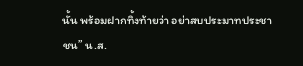นั้น พร้อมฝากทิ้งท้ายว่า อย่าสบประมาทประชาชน” น.ส.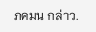ภคมน กล่าว.